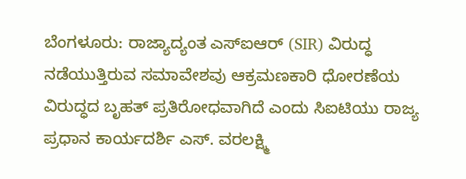ಬೆಂಗಳೂರು: ರಾಜ್ಯಾದ್ಯಂತ ಎಸ್ಐಆರ್ (SIR) ವಿರುದ್ಧ ನಡೆಯುತ್ತಿರುವ ಸಮಾವೇಶವು ಆಕ್ರಮಣಕಾರಿ ಧೋರಣೆಯ ವಿರುದ್ಧದ ಬೃಹತ್ ಪ್ರತಿರೋಧವಾಗಿದೆ ಎಂದು ಸಿಐಟಿಯು ರಾಜ್ಯ ಪ್ರಧಾನ ಕಾರ್ಯದರ್ಶಿ ಎಸ್. ವರಲಕ್ಷ್ಮಿ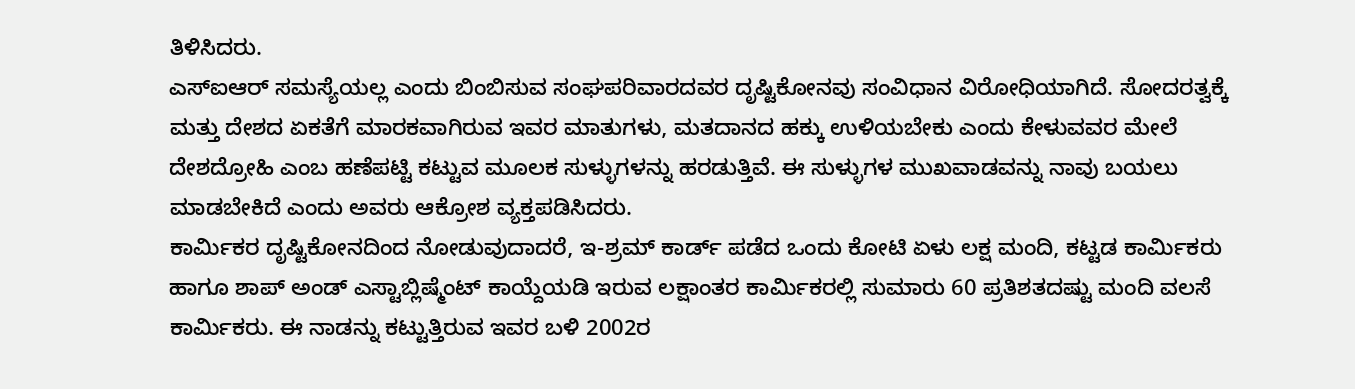ತಿಳಿಸಿದರು.
ಎಸ್ಐಆರ್ ಸಮಸ್ಯೆಯಲ್ಲ ಎಂದು ಬಿಂಬಿಸುವ ಸಂಘಪರಿವಾರದವರ ದೃಷ್ಟಿಕೋನವು ಸಂವಿಧಾನ ವಿರೋಧಿಯಾಗಿದೆ. ಸೋದರತ್ವಕ್ಕೆ ಮತ್ತು ದೇಶದ ಏಕತೆಗೆ ಮಾರಕವಾಗಿರುವ ಇವರ ಮಾತುಗಳು, ಮತದಾನದ ಹಕ್ಕು ಉಳಿಯಬೇಕು ಎಂದು ಕೇಳುವವರ ಮೇಲೆ ದೇಶದ್ರೋಹಿ ಎಂಬ ಹಣೆಪಟ್ಟಿ ಕಟ್ಟುವ ಮೂಲಕ ಸುಳ್ಳುಗಳನ್ನು ಹರಡುತ್ತಿವೆ. ಈ ಸುಳ್ಳುಗಳ ಮುಖವಾಡವನ್ನು ನಾವು ಬಯಲು ಮಾಡಬೇಕಿದೆ ಎಂದು ಅವರು ಆಕ್ರೋಶ ವ್ಯಕ್ತಪಡಿಸಿದರು.
ಕಾರ್ಮಿಕರ ದೃಷ್ಟಿಕೋನದಿಂದ ನೋಡುವುದಾದರೆ, ಇ-ಶ್ರಮ್ ಕಾರ್ಡ್ ಪಡೆದ ಒಂದು ಕೋಟಿ ಏಳು ಲಕ್ಷ ಮಂದಿ, ಕಟ್ಟಡ ಕಾರ್ಮಿಕರು ಹಾಗೂ ಶಾಪ್ ಅಂಡ್ ಎಸ್ಟಾಬ್ಲಿಷ್ಮೆಂಟ್ ಕಾಯ್ದೆಯಡಿ ಇರುವ ಲಕ್ಷಾಂತರ ಕಾರ್ಮಿಕರಲ್ಲಿ ಸುಮಾರು 60 ಪ್ರತಿಶತದಷ್ಟು ಮಂದಿ ವಲಸೆ ಕಾರ್ಮಿಕರು. ಈ ನಾಡನ್ನು ಕಟ್ಟುತ್ತಿರುವ ಇವರ ಬಳಿ 2002ರ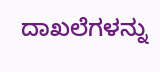ದಾಖಲೆಗಳನ್ನು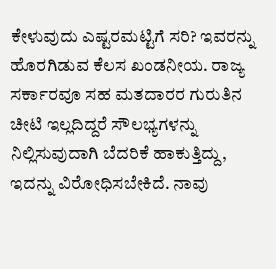ಕೇಳುವುದು ಎಷ್ಟರಮಟ್ಟಿಗೆ ಸರಿ? ಇವರನ್ನು ಹೊರಗಿಡುವ ಕೆಲಸ ಖಂಡನೀಯ. ರಾಜ್ಯ ಸರ್ಕಾರವೂ ಸಹ ಮತದಾರರ ಗುರುತಿನ ಚೀಟಿ ಇಲ್ಲದಿದ್ದರೆ ಸೌಲಭ್ಯಗಳನ್ನು ನಿಲ್ಲಿಸುವುದಾಗಿ ಬೆದರಿಕೆ ಹಾಕುತ್ತಿದ್ದು, ಇದನ್ನು ವಿರೋಧಿಸಬೇಕಿದೆ. ನಾವು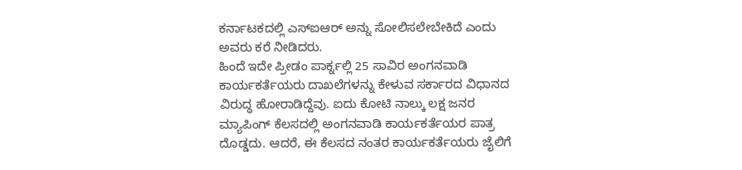ಕರ್ನಾಟಕದಲ್ಲಿ ಎಸ್ಐಆರ್ ಅನ್ನು ಸೋಲಿಸಲೇಬೇಕಿದೆ ಎಂದು ಅವರು ಕರೆ ನೀಡಿದರು.
ಹಿಂದೆ ಇದೇ ಪ್ರೀಡಂ ಪಾರ್ಕ್ನಲ್ಲಿ 25 ಸಾವಿರ ಅಂಗನವಾಡಿ ಕಾರ್ಯಕರ್ತೆಯರು ದಾಖಲೆಗಳನ್ನು ಕೇಳುವ ಸರ್ಕಾರದ ವಿಧಾನದ ವಿರುದ್ಧ ಹೋರಾಡಿದ್ದೆವು. ಐದು ಕೋಟಿ ನಾಲ್ಕು ಲಕ್ಷ ಜನರ ಮ್ಯಾಪಿಂಗ್ ಕೆಲಸದಲ್ಲಿ ಅಂಗನವಾಡಿ ಕಾರ್ಯಕರ್ತೆಯರ ಪಾತ್ರ ದೊಡ್ಡದು. ಆದರೆ, ಈ ಕೆಲಸದ ನಂತರ ಕಾರ್ಯಕರ್ತೆಯರು ಜೈಲಿಗೆ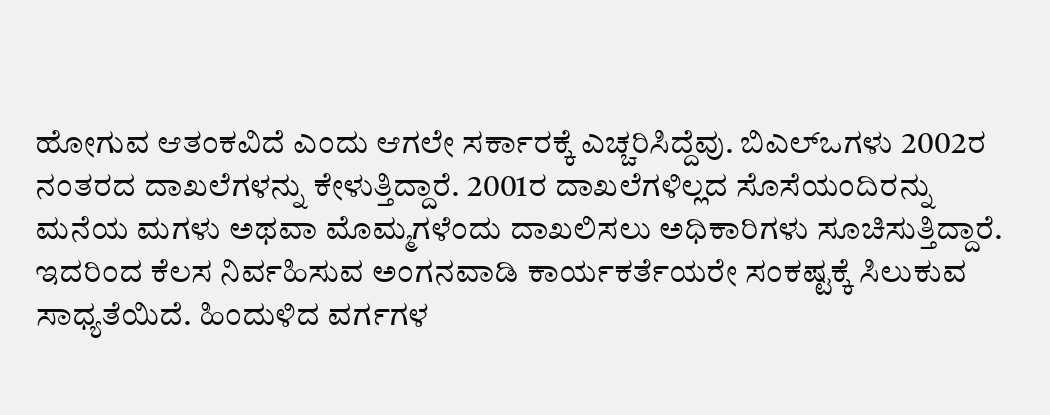ಹೋಗುವ ಆತಂಕವಿದೆ ಎಂದು ಆಗಲೇ ಸರ್ಕಾರಕ್ಕೆ ಎಚ್ಚರಿಸಿದ್ದೆವು. ಬಿಎಲ್ಒಗಳು 2002ರ ನಂತರದ ದಾಖಲೆಗಳನ್ನು ಕೇಳುತ್ತಿದ್ದಾರೆ. 2001ರ ದಾಖಲೆಗಳಿಲ್ಲದ ಸೊಸೆಯಂದಿರನ್ನು ಮನೆಯ ಮಗಳು ಅಥವಾ ಮೊಮ್ಮಗಳೆಂದು ದಾಖಲಿಸಲು ಅಧಿಕಾರಿಗಳು ಸೂಚಿಸುತ್ತಿದ್ದಾರೆ. ಇದರಿಂದ ಕೆಲಸ ನಿರ್ವಹಿಸುವ ಅಂಗನವಾಡಿ ಕಾರ್ಯಕರ್ತೆಯರೇ ಸಂಕಷ್ಟಕ್ಕೆ ಸಿಲುಕುವ ಸಾಧ್ಯತೆಯಿದೆ. ಹಿಂದುಳಿದ ವರ್ಗಗಳ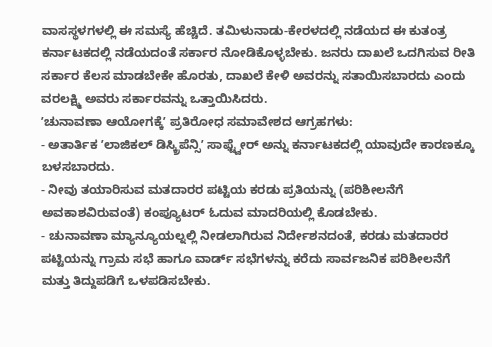ವಾಸಸ್ಥಳಗಳಲ್ಲಿ ಈ ಸಮಸ್ಯೆ ಹೆಚ್ಚಿದೆ. ತಮಿಳುನಾಡು-ಕೇರಳದಲ್ಲಿ ನಡೆಯದ ಈ ಕುತಂತ್ರ ಕರ್ನಾಟಕದಲ್ಲಿ ನಡೆಯದಂತೆ ಸರ್ಕಾರ ನೋಡಿಕೊಳ್ಳಬೇಕು. ಜನರು ದಾಖಲೆ ಒದಗಿಸುವ ರೀತಿ ಸರ್ಕಾರ ಕೆಲಸ ಮಾಡಬೇಕೇ ಹೊರತು, ದಾಖಲೆ ಕೇಳಿ ಅವರನ್ನು ಸತಾಯಿಸಬಾರದು ಎಂದು ವರಲಕ್ಷ್ಮಿ ಅವರು ಸರ್ಕಾರವನ್ನು ಒತ್ತಾಯಿಸಿದರು.
ʼಚುನಾವಣಾ ಆಯೋಗಕ್ಕೆʼ ಪ್ರತಿರೋಧ ಸಮಾವೇಶದ ಆಗ್ರಹಗಳು:
- ಅತಾರ್ತಿಕ ʼಲಾಜಿಕಲ್ ಡಿಸ್ಕ್ರಿಪೆನ್ಸಿʼ ಸಾಫ್ಟ್ವೇರ್ ಅನ್ನು ಕರ್ನಾಟಕದಲ್ಲಿ ಯಾವುದೇ ಕಾರಣಕ್ಕೂ ಬಳಸಬಾರದು.
- ನೀವು ತಯಾರಿಸುವ ಮತದಾರರ ಪಟ್ಟಿಯ ಕರಡು ಪ್ರತಿಯನ್ನು (ಪರಿಶೀಲನೆಗೆ ಅವಕಾಶವಿರುವಂತೆ) ಕಂಪ್ಯೂಟರ್ ಓದುವ ಮಾದರಿಯಲ್ಲಿ ಕೊಡಬೇಕು.
- ಚುನಾವಣಾ ಮ್ಯಾನ್ಯೂಯಲ್ನಲ್ಲಿ ನೀಡಲಾಗಿರುವ ನಿರ್ದೇಶನದಂತೆ, ಕರಡು ಮತದಾರರ ಪಟ್ಟಿಯನ್ನು ಗ್ರಾಮ ಸಭೆ ಹಾಗೂ ವಾರ್ಡ್ ಸಭೆಗಳನ್ನು ಕರೆದು ಸಾರ್ವಜನಿಕ ಪರಿಶೀಲನೆಗೆ ಮತ್ತು ತಿದ್ದುಪಡಿಗೆ ಒಳಪಡಿಸಬೇಕು.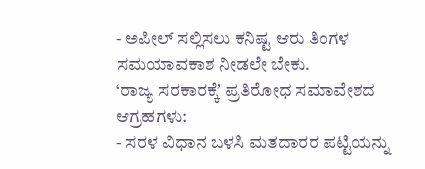- ಅಪೀಲ್ ಸಲ್ಲಿಸಲು ಕನಿಷ್ಟ ಆರು ತಿಂಗಳ ಸಮಯಾವಕಾಶ ನೀಡಲೇ ಬೇಕು.
‘ರಾಜ್ಯ ಸರಕಾರಕ್ಕೆʼ ಪ್ರತಿರೋಧ ಸಮಾವೇಶದ ಆಗ್ರಹಗಳು:
- ಸರಳ ವಿಧಾನ ಬಳಸಿ ಮತದಾರರ ಪಟ್ಟಿಯನ್ನು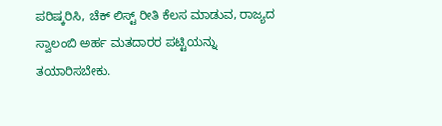ಪರಿಷ್ಕರಿಸಿ, ಚೆಕ್ ಲಿಸ್ಟ್ ರೀತಿ ಕೆಲಸ ಮಾಡುವ, ರಾಜ್ಯದ ಸ್ವಾಲಂಬಿ ಅರ್ಹ ಮತದಾರರ ಪಟ್ಟಿಯನ್ನು ತಯಾರಿಸಬೇಕು.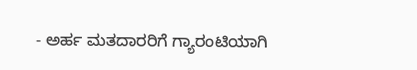- ಅರ್ಹ ಮತದಾರರಿಗೆ ಗ್ಯಾರಂಟಿಯಾಗಿ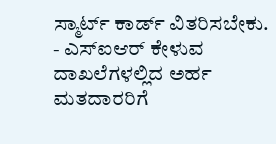ಸ್ಮಾರ್ಟ್ ಕಾರ್ಡ್ ವಿತರಿಸಬೇಕು.
- ಎಸ್ಐಆರ್ ಕೇಳುವ ದಾಖಲೆಗಳಲ್ಲಿದ ಅರ್ಹ ಮತದಾರರಿಗೆ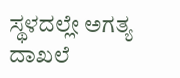ಸ್ಥಳದಲ್ಲೇ ಅಗತ್ಯ ದಾಖಲೆ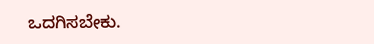ಒದಗಿಸಬೇಕು.